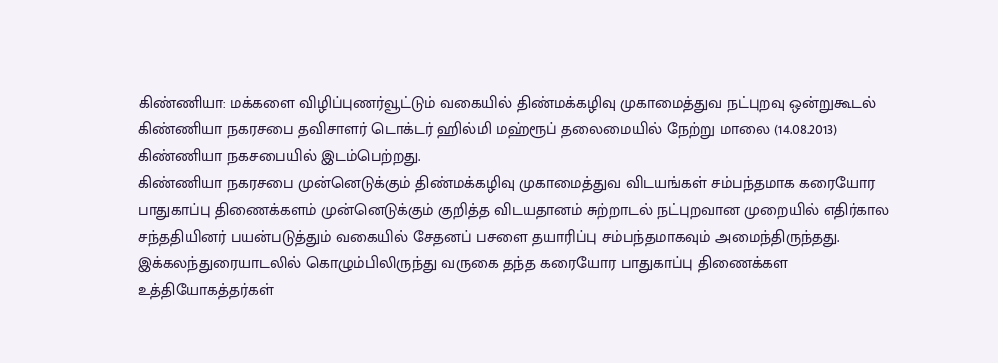கிண்ணியா: மக்களை விழிப்புணர்வூட்டும் வகையில் திண்மக்கழிவு முகாமைத்துவ நட்புறவு ஒன்றுகூடல் கிண்ணியா நகரசபை தவிசாளர் டொக்டர் ஹில்மி மஹ்ரூப் தலைமையில் நேற்று மாலை (14.08.2013) கிண்ணியா நகசபையில் இடம்பெற்றது.
கிண்ணியா நகரசபை முன்னெடுக்கும் திண்மக்கழிவு முகாமைத்துவ விடயங்கள் சம்பந்தமாக கரையோர பாதுகாப்பு திணைக்களம் முன்னெடுக்கும் குறித்த விடயதானம் சுற்றாடல் நட்புறவான முறையில் எதிர்கால சந்ததியினர் பயன்படுத்தும் வகையில் சேதனப் பசளை தயாரிப்பு சம்பந்தமாகவும் அமைந்திருந்தது. இக்கலந்துரையாடலில் கொழும்பிலிருந்து வருகை தந்த கரையோர பாதுகாப்பு திணைக்கள உத்தியோகத்தர்கள்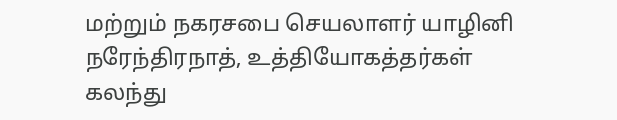மற்றும் நகரசபை செயலாளர் யாழினி நரேந்திரநாத், உத்தியோகத்தர்கள் கலந்து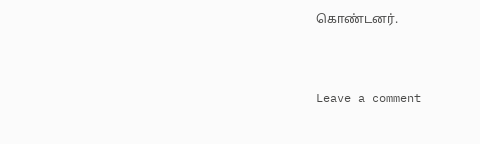கொண்டனர்.



Leave a comment